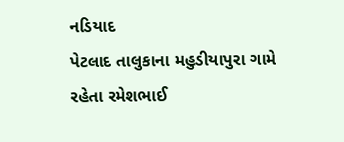નડિયાદ
પેટલાદ તાલુકાના મહુડીયાપુરા ગામે રહેતા રમેશભાઈ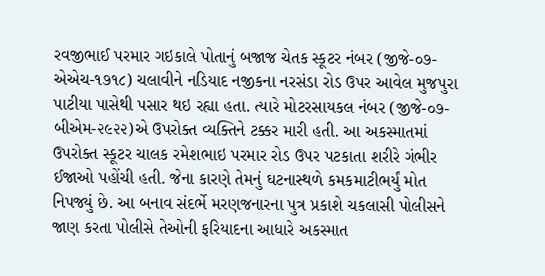રવજીભાઈ પરમાર ગઇકાલે પોતાનું બજાજ ચેતક સ્કૂટર નંબર (જીજે-૦૭-એએચ-૧૭૧૮) ચલાવીને નડિયાદ નજીકના નરસંડા રોડ ઉપર આવેલ મુજપુરા પાટીયા પાસેથી પસાર થઇ રહ્યા હતા. ત્યારે મોટરસાયકલ નંબર (જીજે-૦૭-બીએમ-૨૯૨૨)એ ઉપરોક્ત વ્યક્તિને ટક્કર મારી હતી. આ અકસ્માતમાં ઉપરોક્ત સ્કૂટર ચાલક રમેશભાઇ પરમાર રોડ ઉપર પટકાતા શરીરે ગંભીર ઈજાઓ પહોંચી હતી. જેના કારણે તેમનું ઘટનાસ્થળે કમકમાટીભર્યું મોત નિપજ્યું છે. આ બનાવ સંદર્ભે મરણજનારના પુત્ર પ્રકાશે ચકલાસી પોલીસને જાણ કરતા પોલીસે તેઓની ફરિયાદના આધારે અકસ્માત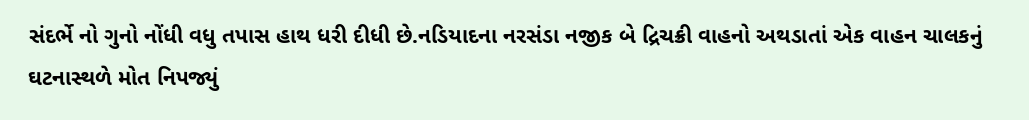સંદર્ભે નો ગુનો નોંધી વધુ તપાસ હાથ ધરી દીધી છે.નડિયાદના નરસંડા નજીક બે દ્રિચક્રી વાહનો અથડાતાં એક વાહન ચાલકનું ઘટનાસ્થળે મોત નિપજ્યું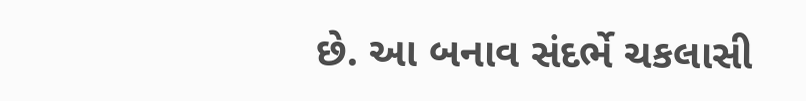છે. આ બનાવ સંદર્ભે ચકલાસી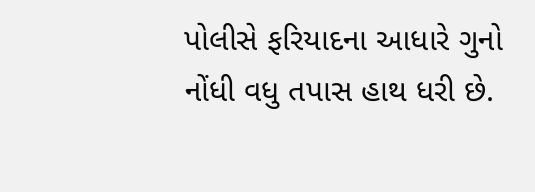પોલીસે ફરિયાદના આધારે ગુનો નોંધી વધુ તપાસ હાથ ધરી છે.